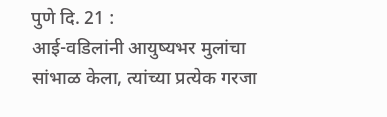पुणे दि. 21 :
आई-वडिलांनी आयुष्यभर मुलांचा सांभाळ केला, त्यांच्या प्रत्येक गरजा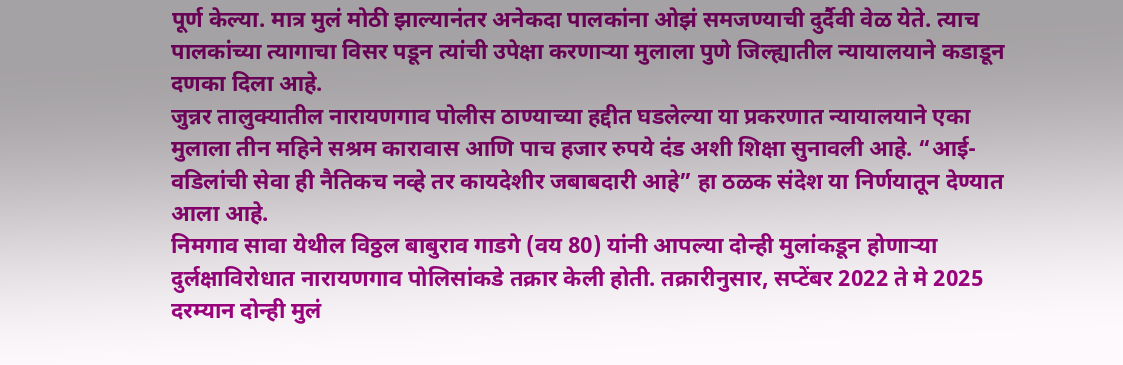पूर्ण केल्या. मात्र मुलं मोठी झाल्यानंतर अनेकदा पालकांना ओझं समजण्याची दुर्दैवी वेळ येते. त्याच पालकांच्या त्यागाचा विसर पडून त्यांची उपेक्षा करणाऱ्या मुलाला पुणे जिल्ह्यातील न्यायालयाने कडाडून दणका दिला आहे.
जुन्नर तालुक्यातील नारायणगाव पोलीस ठाण्याच्या हद्दीत घडलेल्या या प्रकरणात न्यायालयाने एका मुलाला तीन महिने सश्रम कारावास आणि पाच हजार रुपये दंड अशी शिक्षा सुनावली आहे. “आई-वडिलांची सेवा ही नैतिकच नव्हे तर कायदेशीर जबाबदारी आहे” हा ठळक संदेश या निर्णयातून देण्यात आला आहे.
निमगाव सावा येथील विठ्ठल बाबुराव गाडगे (वय 80) यांनी आपल्या दोन्ही मुलांकडून होणाऱ्या दुर्लक्षाविरोधात नारायणगाव पोलिसांकडे तक्रार केली होती. तक्रारीनुसार, सप्टेंबर 2022 ते मे 2025 दरम्यान दोन्ही मुलं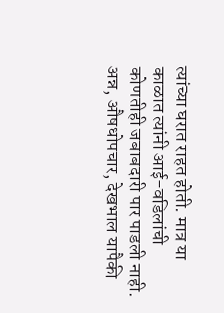त्यांच्या घरात राहत होती. मात्र या काळात त्यांनी आई-वडिलांची कोणतीही जबाबदारी पार पाडली नाही. अन्न, औषधोपचार, देखभाल यापैकी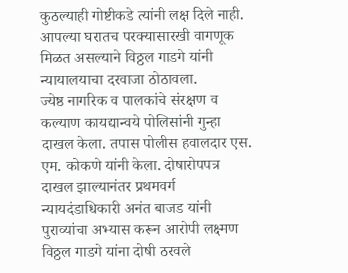कुठल्याही गोष्टीकडे त्यांनी लक्ष दिले नाही. आपल्या घरातच परक्यासारखी वागणूक मिळत असल्याने विठ्ठल गाडगे यांनी न्यायालयाचा दरवाजा ठोठावला.
ज्येष्ठ नागरिक व पालकांचे संरक्षण व कल्याण कायद्यान्वये पोलिसांनी गुन्हा दाखल केला. तपास पोलीस हवालदार एस. एम. कोकणे यांनी केला. दोषारोपपत्र दाखल झाल्यानंतर प्रथमवर्ग न्यायदंडाधिकारी अनंत बाजड यांनी पुराव्यांचा अभ्यास करून आरोपी लक्ष्मण विठ्ठल गाडगे यांना दोषी ठरवले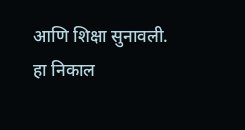आणि शिक्षा सुनावली.
हा निकाल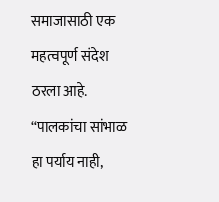समाजासाठी एक महत्वपूर्ण संदेश ठरला आहे.
“पालकांचा सांभाळ हा पर्याय नाही,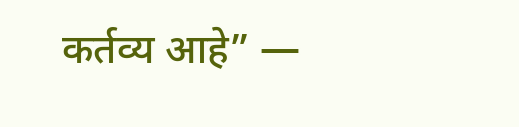कर्तव्य आहे” —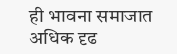ही भावना समाजात अधिक दृढ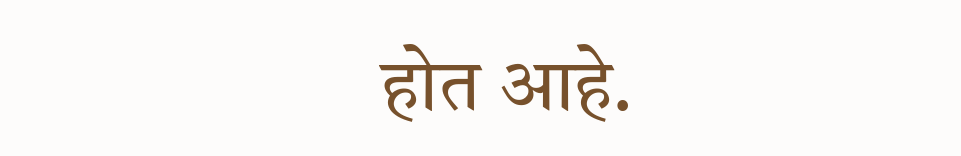होत आहे.